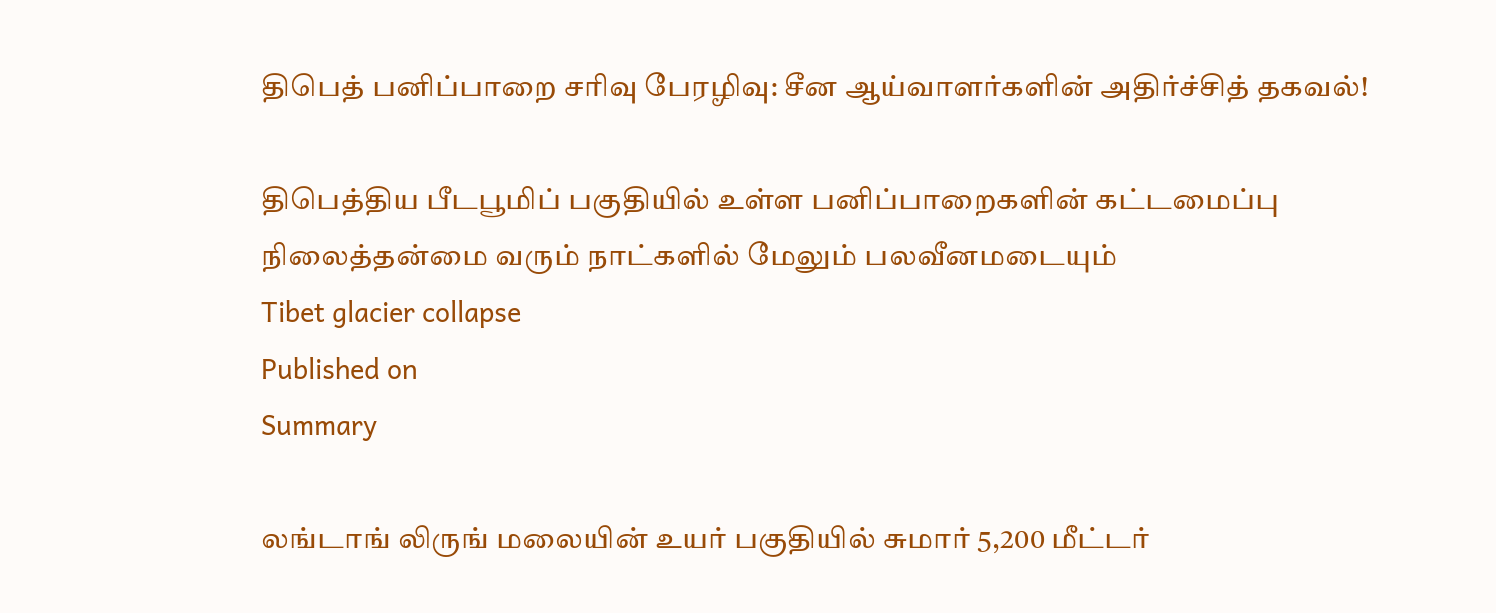திபெத் பனிப்பாறை சரிவு பேரழிவு: சீன ஆய்வாளர்களின் அதிர்ச்சித் தகவல்!

திபெத்திய பீடபூமிப் பகுதியில் உள்ள பனிப்பாறைகளின் கட்டமைப்பு நிலைத்தன்மை வரும் நாட்களில் மேலும் பலவீனமடையும்
Tibet glacier collapse
Published on
Summary

லங்டாங் லிருங் மலையின் உயர் பகுதியில் சுமார் 5,200 மீட்டர்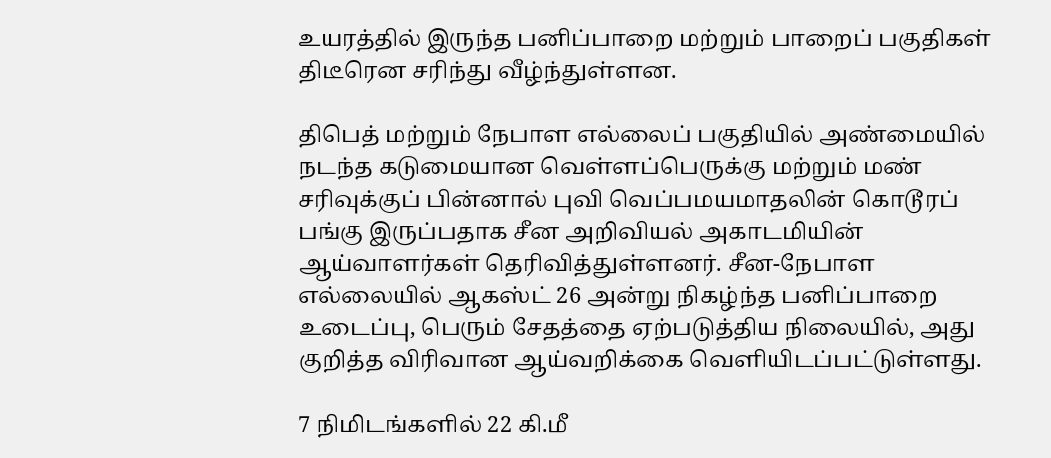உயரத்தில் இருந்த பனிப்பாறை மற்றும் பாறைப் பகுதிகள் திடீரென சரிந்து வீழ்ந்துள்ளன.

திபெத் மற்றும் நேபாள எல்லைப் பகுதியில் அண்மையில் நடந்த கடுமையான வெள்ளப்பெருக்கு மற்றும் மண் சரிவுக்குப் பின்னால் புவி வெப்பமயமாதலின் கொடூரப் பங்கு இருப்பதாக சீன அறிவியல் அகாடமியின் ஆய்வாளர்கள் தெரிவித்துள்ளனர். சீன-நேபாள எல்லையில் ஆகஸ்ட் 26 அன்று நிகழ்ந்த பனிப்பாறை உடைப்பு, பெரும் சேதத்தை ஏற்படுத்திய நிலையில், அது குறித்த விரிவான ஆய்வறிக்கை வெளியிடப்பட்டுள்ளது.

7 நிமிடங்களில் 22 கி.மீ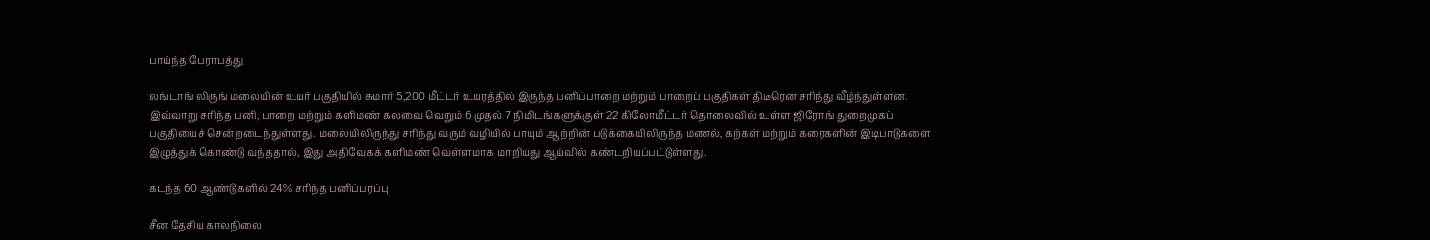பாய்ந்த பேராபத்து

லங்டாங் லிருங் மலையின் உயர் பகுதியில் சுமார் 5,200 மீட்டர் உயரத்தில் இருந்த பனிப்பாறை மற்றும் பாறைப் பகுதிகள் திடீரென சரிந்து வீழ்ந்துள்ளன. இவ்வாறு சரிந்த பனி, பாறை மற்றும் களிமண் கலவை வெறும் 6 முதல் 7 நிமிடங்களுக்குள் 22 கிலோமீட்டர் தொலைவில் உள்ள ஜிரோங் துறைமுகப் பகுதியைச் சென்றடைந்துள்ளது. மலையிலிருந்து சரிந்து வரும் வழியில் பாயும் ஆற்றின் படுக்கையிலிருந்த மணல், கற்கள் மற்றும் கரைகளின் இடிபாடுகளை இழுத்துக் கொண்டு வந்ததால், இது அதிவேகக் களிமண் வெள்ளமாக மாறியது ஆய்வில் கண்டறியப்பட்டுள்ளது.

கடந்த 60 ஆண்டுகளில் 24% சரிந்த பனிப்பரப்பு

சீன தேசிய காலநிலை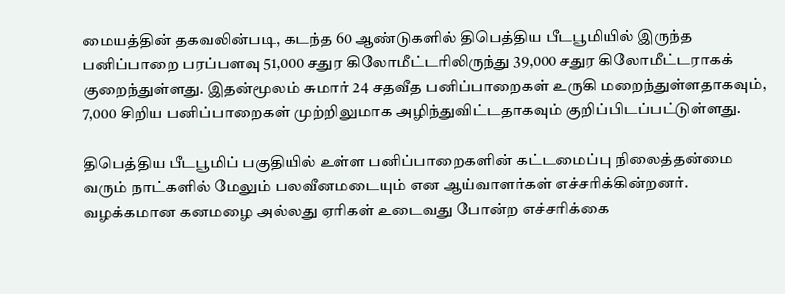மையத்தின் தகவலின்படி, கடந்த 60 ஆண்டுகளில் திபெத்திய பீடபூமியில் இருந்த பனிப்பாறை பரப்பளவு 51,000 சதுர கிலோமீட்டரிலிருந்து 39,000 சதுர கிலோமீட்டராகக் குறைந்துள்ளது. இதன்மூலம் சுமார் 24 சதவீத பனிப்பாறைகள் உருகி மறைந்துள்ளதாகவும், 7,000 சிறிய பனிப்பாறைகள் முற்றிலுமாக அழிந்துவிட்டதாகவும் குறிப்பிடப்பட்டுள்ளது.

திபெத்திய பீடபூமிப் பகுதியில் உள்ள பனிப்பாறைகளின் கட்டமைப்பு நிலைத்தன்மை வரும் நாட்களில் மேலும் பலவீனமடையும் என ஆய்வாளர்கள் எச்சரிக்கின்றனர். வழக்கமான கனமழை அல்லது ஏரிகள் உடைவது போன்ற எச்சரிக்கை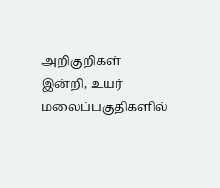அறிகுறிகள் இன்றி, உயர் மலைப்பகுதிகளில்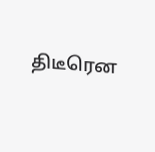திடீரென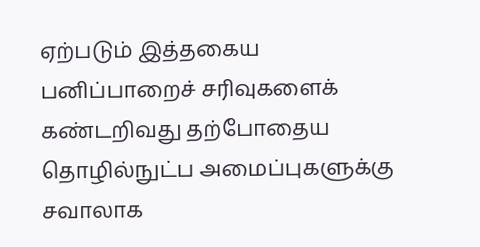ஏற்படும் இத்தகைய பனிப்பாறைச் சரிவுகளைக் கண்டறிவது தற்போதைய தொழில்நுட்ப அமைப்புகளுக்கு சவாலாக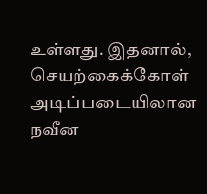உள்ளது. இதனால், செயற்கைக்கோள் அடிப்படையிலான நவீன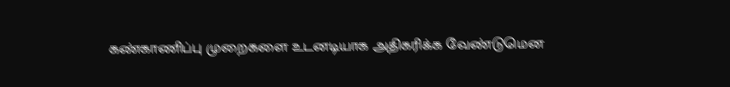கண்காணிப்பு முறைகளை உடனடியாக அதிகரிக்க வேண்டுமென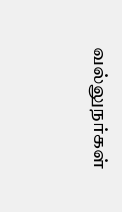வல்லுநர்கள்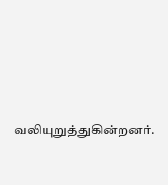வலியுறுத்துகின்றனர்.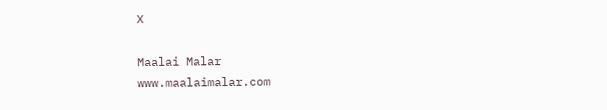X

Maalai Malar
www.maalaimalar.com